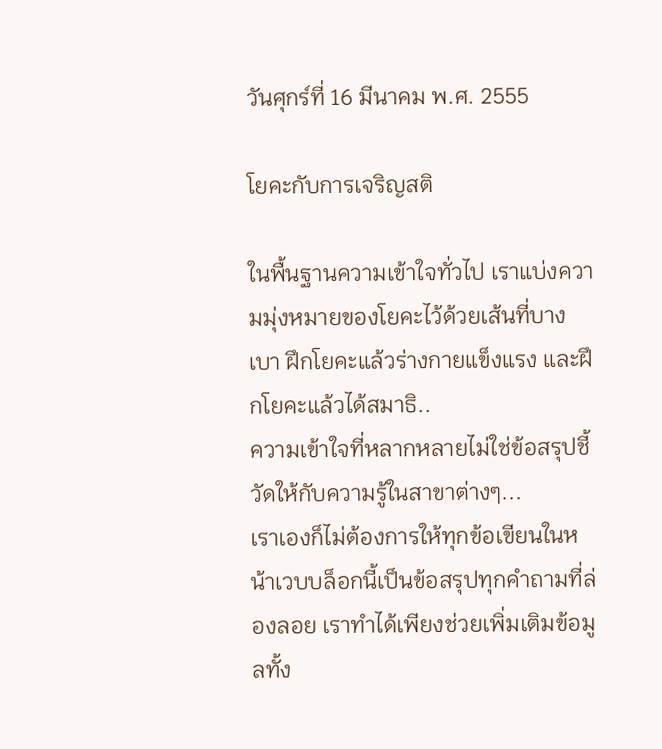วันศุกร์ที่ 16 มีนาคม พ.ศ. 2555

โยคะกับการเจริญสติ

ในพื้นฐานความเข้าใจทั่วไป เราแบ่งความมุ่งหมายของโยคะไว้ด้วยเส้นที่บางเบา ฝึกโยคะแล้วร่างกายแข็งแรง และฝึกโยคะแล้วได้สมาธิ..
ความเข้าใจที่หลากหลายไม่ใช่ข้อสรุปชี้วัดให้กับความรู้ในสาขาต่างๆ...
เราเองก็ไม่ต้องการให้ทุกข้อเขียนในหน้าเวบบล็อกนี้เป็นข้อสรุปทุกคำถามที่ล่องลอย เราทำได้เพียงช่วยเพิ่มเติมข้อมูลทั้ง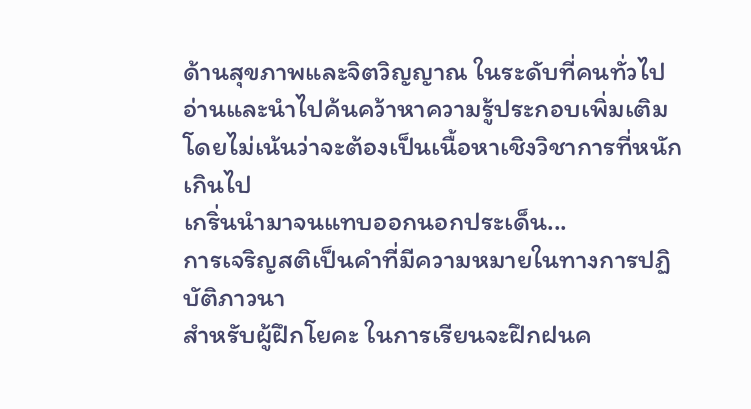ด้านสุขภาพและจิตวิญญาณ ในระดับที่คนทั่วไปอ่านและนำไปค้นคว้าหาความรู้ประกอบเพิ่มเติม โดยไม่เน้นว่าจะต้องเป็นเนื้อหาเชิงวิชาการที่หนักเกินไป
เกริ่นนำมาจนแทบออกนอกประเด็น...
การเจริญสติเป็นคำที่มีความหมายในทางการปฏิบัติภาวนา
สำหรับผู้ฝึกโยคะ ในการเรียนจะฝึกฝนค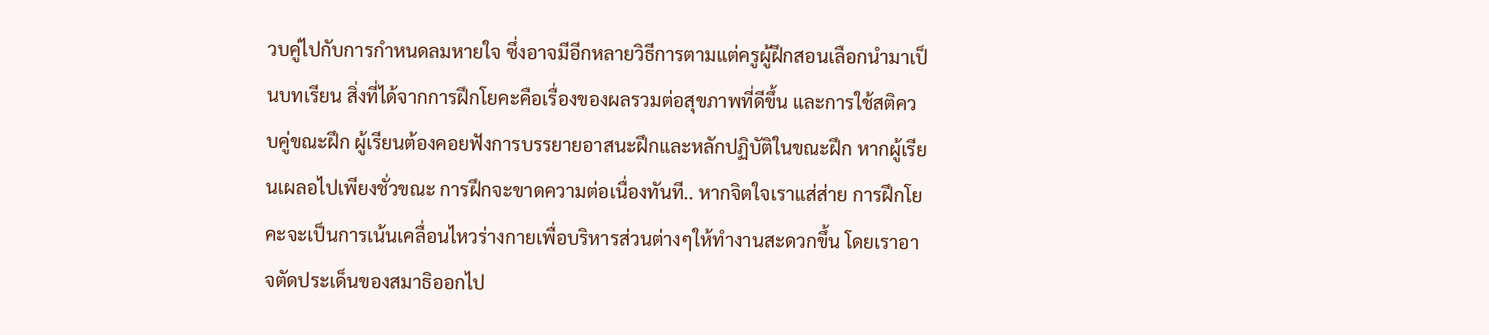วบคู่ไปกับการกำหนดลมหายใจ ซึ่งอาจมีอีกหลายวิธีการตามแต่ครูผู้ฝึกสอนเลือกนำมาเป็นบทเรียน สิ่งที่ได้จากการฝึกโยคะคือเรื่องของผลรวมต่อสุขภาพที่ดีขึ้น และการใช้สติควบคู่ขณะฝึก ผู้เรียนต้องคอยฟังการบรรยายอาสนะฝึกและหลักปฏิบัติในขณะฝึก หากผู้เรียนเผลอไปเพียงชั่วขณะ การฝึกจะขาดความต่อเนื่องทันที.. หากจิตใจเราแส่ส่าย การฝึกโยคะจะเป็นการเน้นเคลื่อนไหวร่างกายเพื่อบริหารส่วนต่างๆให้ทำงานสะดวกขึ้น โดยเราอาจตัดประเด็นของสมาธิออกไป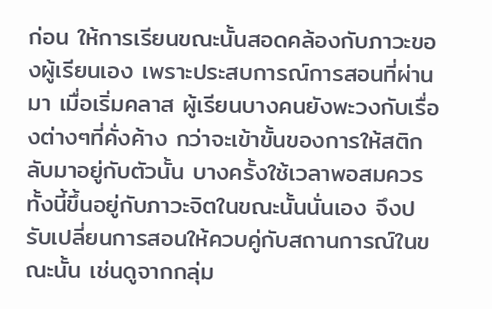ก่อน ให้การเรียนขณะนั้นสอดคล้องกับภาวะของผู้เรียนเอง เพราะประสบการณ์การสอนที่ผ่านมา เมื่อเริ่มคลาส ผู้เรียนบางคนยังพะวงกับเรื่องต่างๆที่คั่งค้าง กว่าจะเข้าขั้นของการให้สติกลับมาอยู่กับตัวนั้น บางครั้งใช้เวลาพอสมควร ทั้งนี้ขึ้นอยู่กับภาวะจิตในขณะนั้นนั่นเอง จึงปรับเปลี่ยนการสอนให้ควบคู่กับสถานการณ์ในขณะนั้น เช่นดูจากกลุ่ม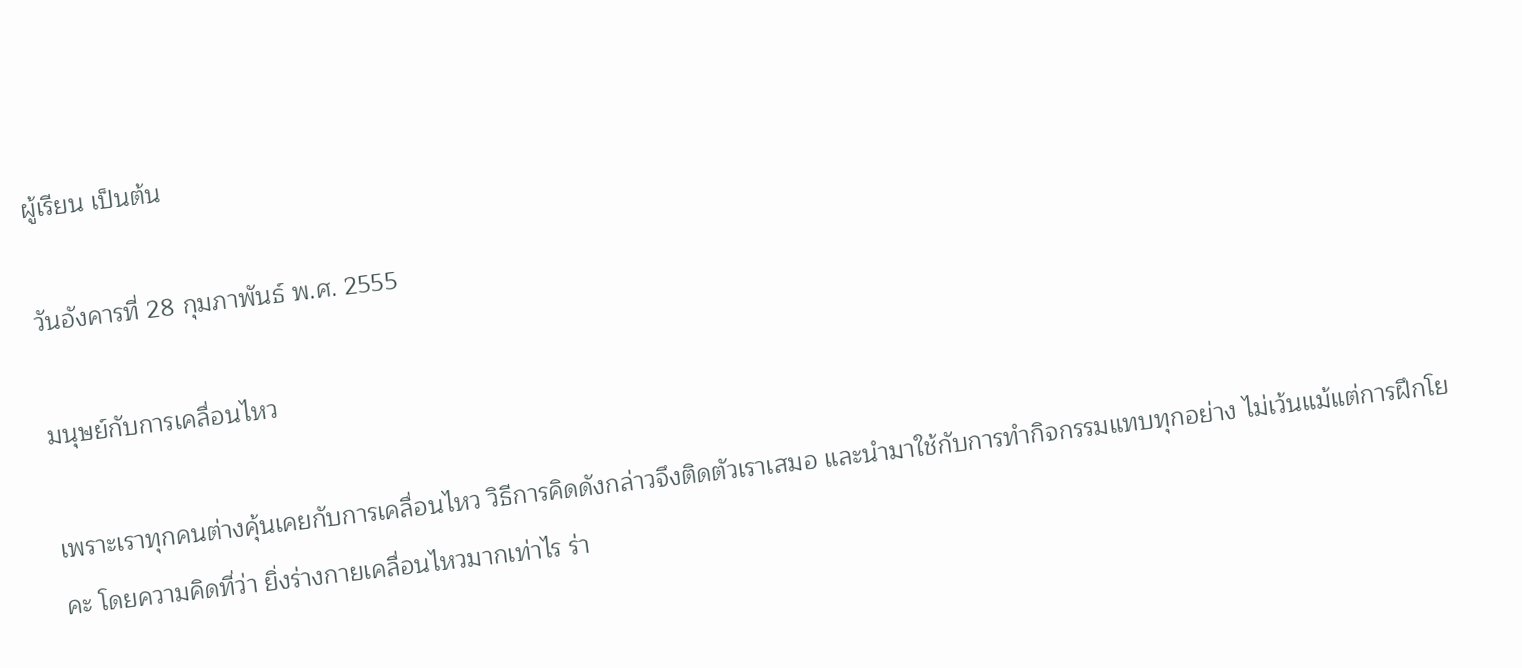ผู้เรียน เป็นต้น

วันอังคารที่ 28 กุมภาพันธ์ พ.ศ. 2555

มนุษย์กับการเคลื่อนไหว

เพราะเราทุกคนต่างคุ้นเคยกับการเคลื่อนไหว วิธีการคิดดังกล่าวจึงติดตัวเราเสมอ และนำมาใช้กับการทำกิจกรรมแทบทุกอย่าง ไม่เว้นแม้แต่การฝึกโยคะ โดยความคิดที่ว่า ยิ่งร่างกายเคลื่อนไหวมากเท่าไร ร่า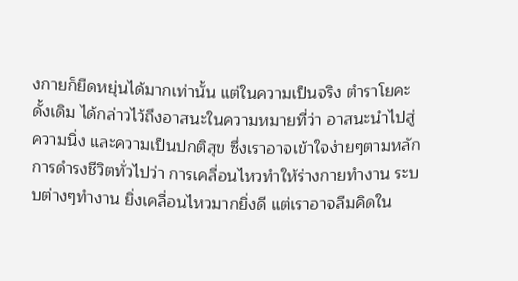งกายก็ยืดหยุ่นได้มากเท่านั้น แต่ในความเป็นจริง ตำราโยคะดั้งเดิม ได้กล่าวไว้ถึงอาสนะในความหมายที่ว่า อาสนะนำไปสู่ความนิ่ง และความเป็นปกติสุข ซึ่งเราอาจเข้าใจง่ายๆตามหลักการดำรงชีวิตทั่วไปว่า การเคลื่อนไหวทำให้ร่างกายทำงาน ระบบต่างๆทำงาน ยิ่งเคลื่อนไหวมากยิ่งดี แต่เราอาจลืมคิดใน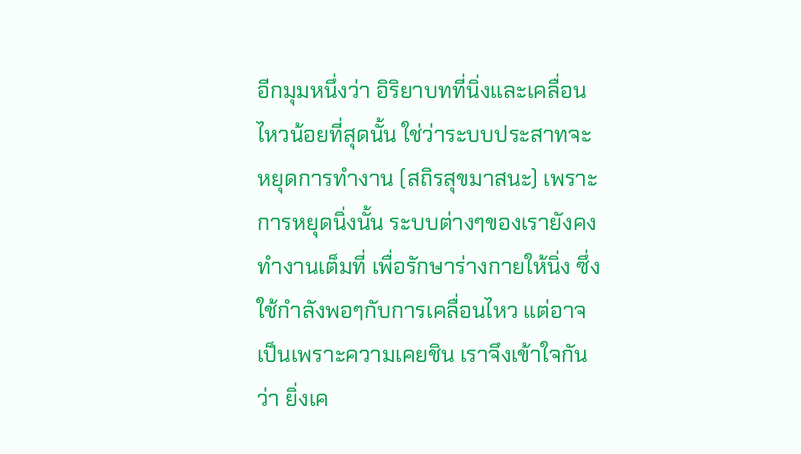อีกมุมหนึ่งว่า อิริยาบทที่นิ่งและเคลื่อนไหวน้อยที่สุดนั้น ใช่ว่าระบบประสาทจะหยุดการทำงาน (สถิรสุขมาสนะ) เพราะการหยุดนิ่งนั้น ระบบต่างๆของเรายังคงทำงานเต็มที่ เพื่อรักษาร่างกายให้นิ่ง ซึ่งใช้กำลังพอๆกับการเคลื่อนไหว แต่อาจเป็นเพราะความเคยชิน เราจึงเข้าใจกันว่า ยิ่งเค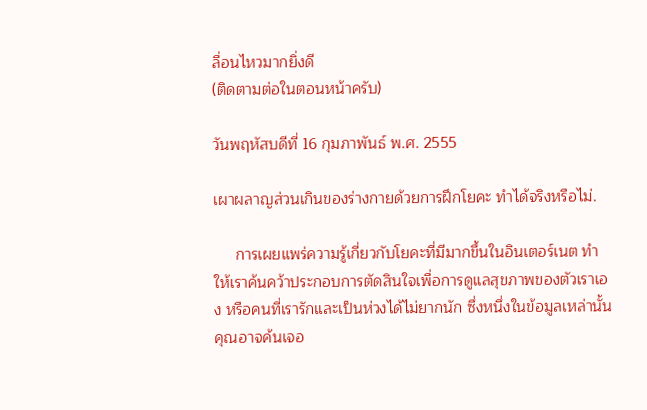ลื่อนไหวมากยิ่งดี
(ติดตามต่อในตอนหน้าครับ)

วันพฤหัสบดีที่ 16 กุมภาพันธ์ พ.ศ. 2555

เผาผลาญส่วนเกินของร่างกายด้วยการฝึกโยคะ ทำได้จริงหรือไม่.

     การเผยแพร่ความรู้เกี่ยวกับโยคะที่มีมากขึ้นในอินเตอร์เนต ทำให้เราค้นคว้าประกอบการตัดสินใจเพื่อการดูแลสุขภาพของตัวเราเอง หรือคนที่เรารักและเป็นห่วงได้ไม่ยากนัก ซึ่งหนึ่งในข้อมูลเหล่านั้น คุณอาจค้นเจอ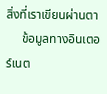สิ่งที่เราเขียนผ่านตา
     ข้อมูลทางอินเตอร์เนต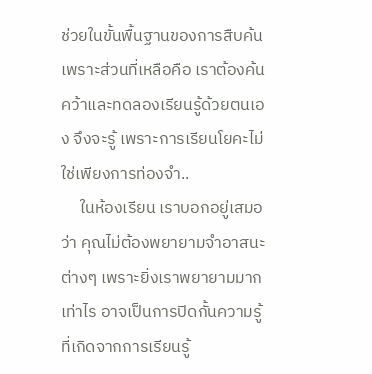ช่วยในขั้นพื้นฐานของการสืบค้น เพราะส่วนที่เหลือคือ เราต้องค้นคว้าและทดลองเรียนรู้ด้วยตนเอง จึงจะรู้ เพราะการเรียนโยคะไม่ใช่เพียงการท่องจำ..
     ในห้องเรียน เราบอกอยู่เสมอว่า คุณไม่ต้องพยายามจำอาสนะต่างๆ เพราะยิ่งเราพยายามมากเท่าไร อาจเป็นการปิดกั้นความรู้ ที่เกิดจากการเรียนรู้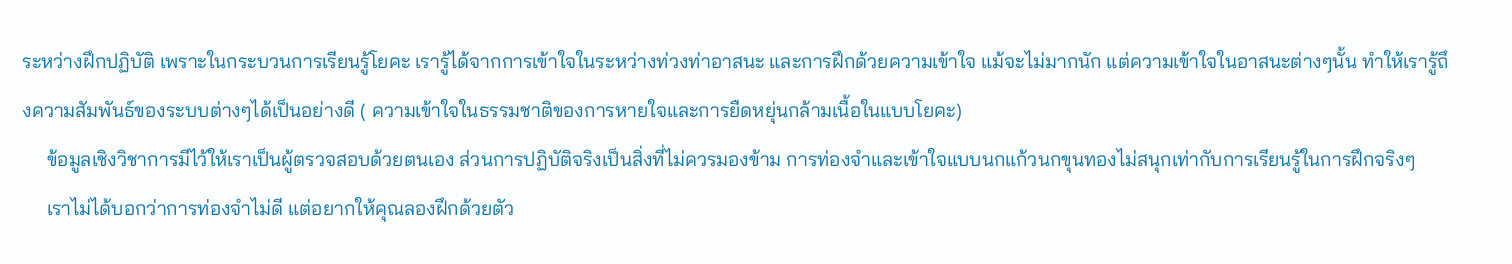ระหว่างฝึกปฏิบัติ เพราะในกระบวนการเรียนรู้โยคะ เรารู้ได้จากการเข้าใจในระหว่างท่วงท่าอาสนะ และการฝึกด้วยความเข้าใจ แม้จะไม่มากนัก แต่ความเข้าใจในอาสนะต่างๆนั้น ทำให้เรารู้ถึงความสัมพันธ์ของระบบต่างๆได้เป็นอย่างดี ( ความเข้าใจในธรรมชาติของการหายใจและการยืดหยุ่นกล้ามเนื้อในแบบโยคะ)
     ข้อมูลเชิงวิชาการมีไว้ให้เราเป็นผู้ตรวจสอบด้วยตนเอง ส่วนการปฏิบัติจริงเป็นสิ่งที่ไม่ควรมองข้าม การท่องจำและเข้าใจแบบนกแก้วนกขุนทองไม่สนุกเท่ากับการเรียนรู้ในการฝึกจริงๆ
     เราไม่ได้บอกว่าการท่องจำไม่ดี แต่อยากให้คุณลองฝึกด้วยตัว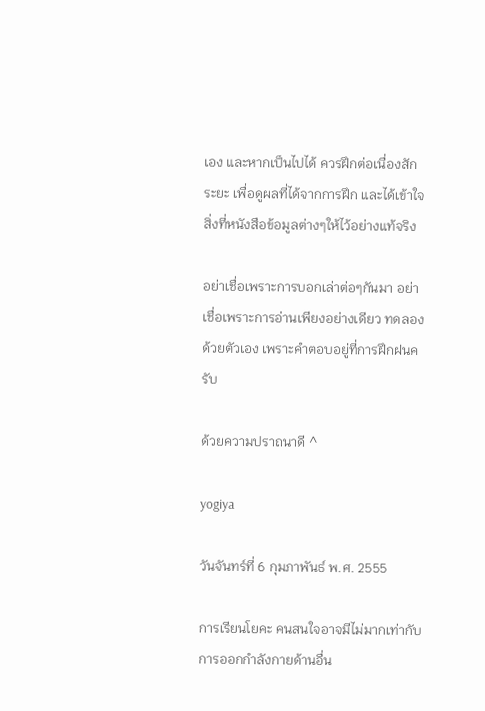เอง และหากเป็นไปได้ ควรฝึกต่อเนื่องสักระยะ เพื่อดูผลที่ได้จากการฝึก และได้เข้าใจสิ่งที่หนังสือข้อมูลต่างๆให้ไว้อย่างแท้จริง

อย่าเชื่อเพราะการบอกเล่าต่อๆกันมา อย่าเชื่อเพราะการอ่านเพียงอย่างเดียว ทดลองด้วยตัวเอง เพราะคำตอบอยู่ที่การฝึกฝนครับ

ด้วยความปราถนาดี ^

yogiya

วันจันทร์ที่ 6 กุมภาพันธ์ พ.ศ. 2555

การเรียนโยคะ คนสนใจอาจมีไม่มากเท่ากับการออกกำลังกายด้านอื่น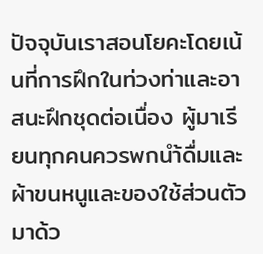ปัจจุบันเราสอนโยคะโดยเน้นที่การฝึกในท่วงท่าและอาสนะฝึกชุดต่อเนื่อง ผู้มาเรียนทุกคนควรพกนำ้ดื่มและผ้าขนหนูและของใช้ส่วนตัวมาด้ว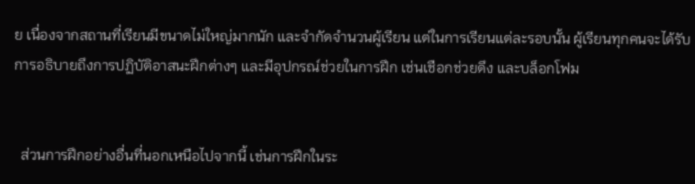ย เนื่องจากสถานที่เรียนมีขนาดไม่ใหญ่มากนัก และจำกัดจำนวนผู้เรียน แต่ในการเรียนแต่ละรอบนั้น ผู้เรียนทุกคนจะได้รับการอธิบายถึงการปฏิบัติอาสนะฝึกต่างๆ และมีอุปกรณ์ช่วยในการฝึก เช่นเชือกช่วยดึง และบล็อกโฟม


  ส่วนการฝึกอย่างอื่นที่นอกเหนือไปจากนี้ เช่นการฝึกในระ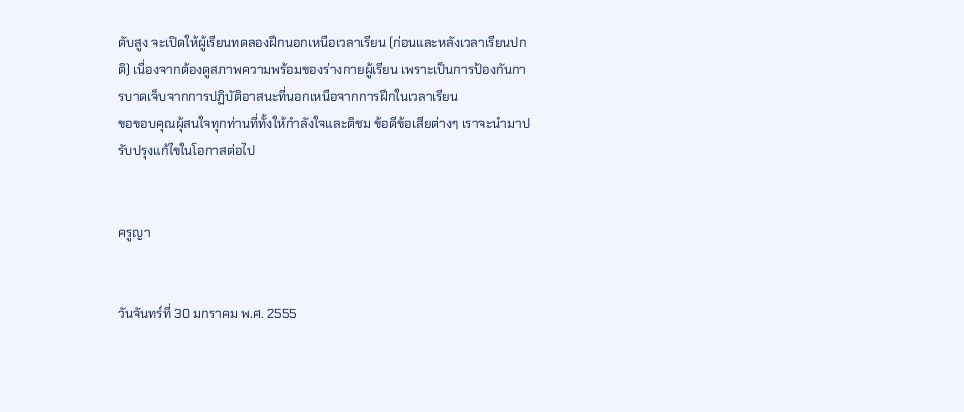ดับสูง จะเปิดให้ผู้เรียนทดลองฝึกนอกเหนือเวลาเรียน (ก่อนและหลังเวลาเรียนปกติ) เนื่องจากต้องดูสภาพความพร้อมของร่างกายผู้เรียน เพราะเป็นการป้องกันการบาดเจ็บจากการปฏิบัติอาสนะที่นอกเหนือจากการฝึกในเวลาเรียน
ขอขอบคุณผุ้สนใจทุกท่านที่ทั้งให้กำลังใจและติชม ข้อดีข้อเสียต่างๆ เราจะนำมาปรับปรุงแก้ไขในโอกาสต่อไป


ครูญา


วันจันทร์ที่ 30 มกราคม พ.ศ. 2555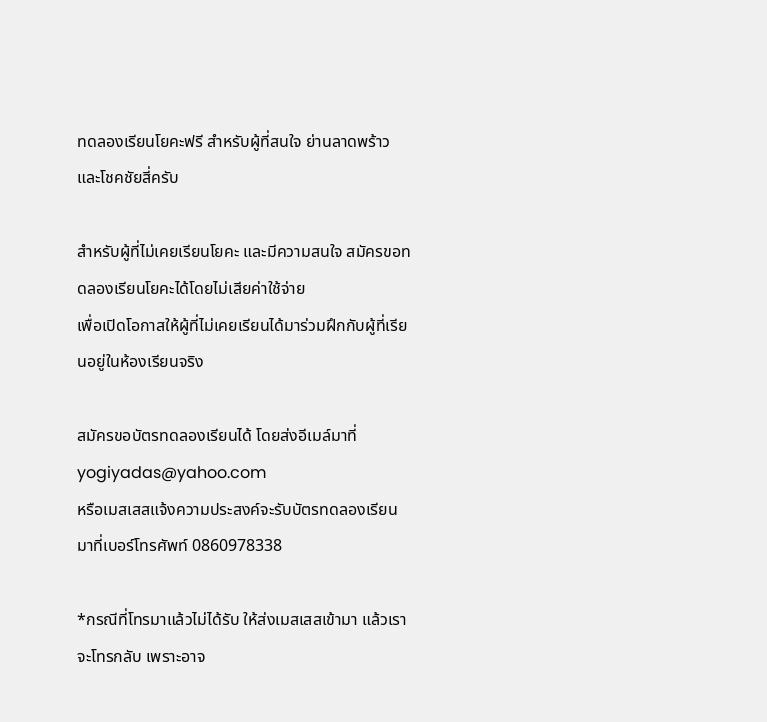ทดลองเรียนโยคะฟรี สำหรับผู้ที่สนใจ ย่านลาดพร้าวและโชคชัยสี่ครับ

สำหรับผู้ที่ไม่เคยเรียนโยคะ และมีความสนใจ สมัครขอทดลองเรียนโยคะได้โดยไม่เสียค่าใช้จ่าย
เพื่อเปิดโอกาสให้ผู้ที่ไม่เคยเรียนได้มาร่วมฝึกกับผู้ที่เรียนอยู่ในห้องเรียนจริง

สมัครขอบัตรทดลองเรียนได้ โดยส่งอีเมล์มาที่ yogiyadas@yahoo.com
หรือเมสเสสแจ้งความประสงค์จะรับบัตรทดลองเรียนมาที่เบอร์โทรศัพท์ 0860978338

*กรณีที่โทรมาแล้วไม่ได้รับ ให้ส่งเมสเสสเข้ามา แล้วเราจะโทรกลับ เพราะอาจ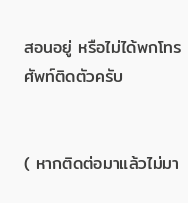สอนอยู่ หรือไม่ได้พกโทรศัพท์ติดตัวครับ


( หากติดต่อมาแล้วไม่มา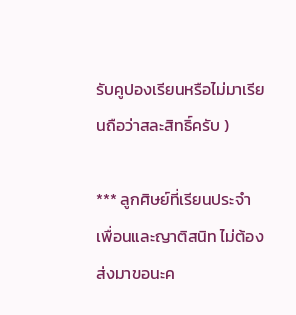รับคูปองเรียนหรือไม่มาเรียนถือว่าสละสิทธิ์ครับ )

*** ลูกศิษย์ที่เรียนประจำ เพื่อนและญาติสนิท ไม่ต้องส่งมาขอนะค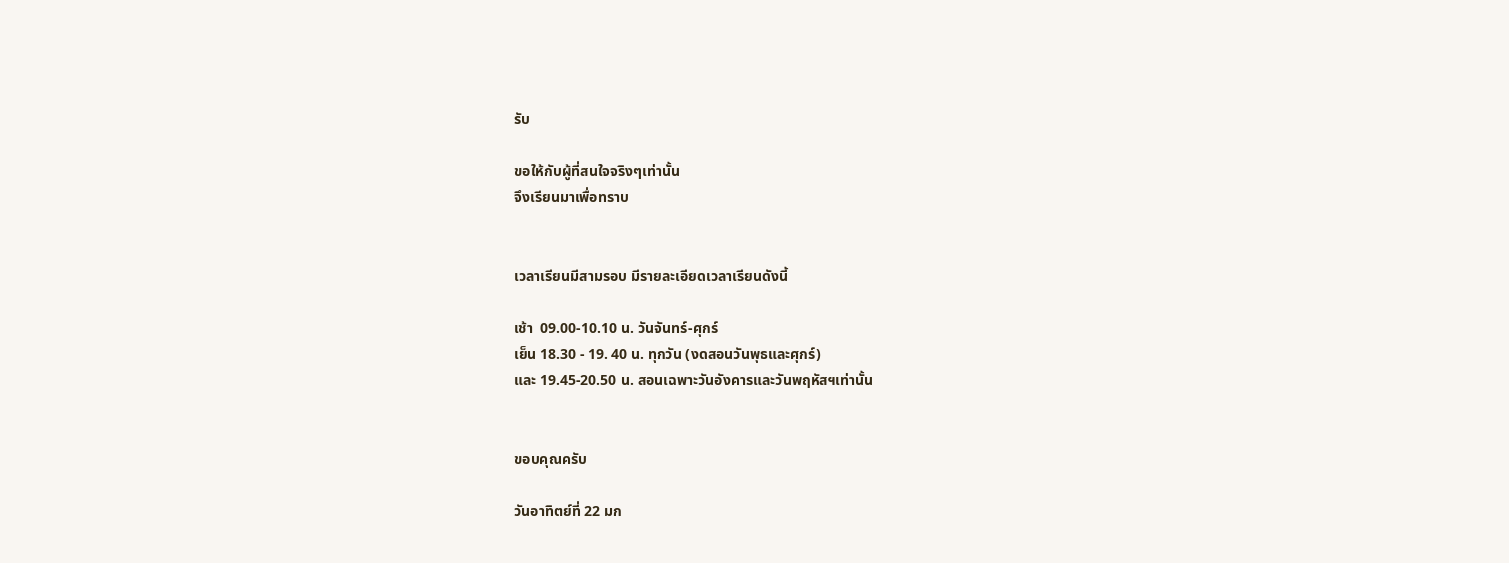รับ

ขอให้กับผู้ที่สนใจจริงๆเท่านั้น
จึงเรียนมาเพื่อทราบ


เวลาเรียนมีสามรอบ มีรายละเอียดเวลาเรียนดังนี้

เช้า  09.00-10.10 น. วันจันทร์-ศุกร์
เย็น 18.30 - 19. 40 น. ทุกวัน (งดสอนวันพุธและศุกร์)
และ 19.45-20.50 น. สอนเฉพาะวันอังคารและวันพฤหัสฯเท่านั้น


ขอบคุณครับ

วันอาทิตย์ที่ 22 มก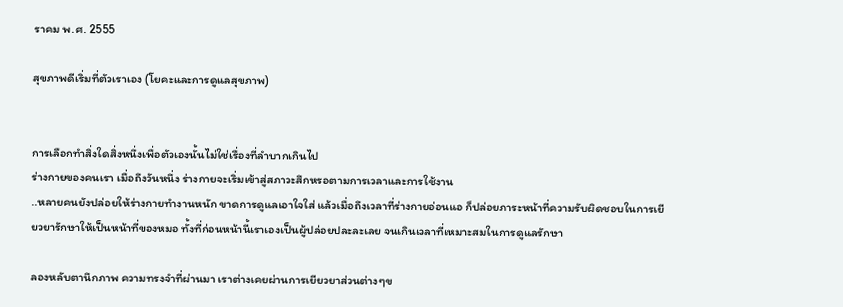ราคม พ.ศ. 2555

สุขภาพดีเริ่มที่ตัวเราเอง (โยคะและการดูแลสุขภาพ)


การเลือกทำสิ่งใดสิ่งหนึ่งเพื่อตัวเองนั้นไม่ใช่เรื่องที่ลำบากเกินไป
ร่างกายของคนเรา เมื่อถึงวันหนึ่ง ร่างกายจะเริ่มเข้าสู่สภาวะสึกหรอตามการเวลาและการใช้งาน
..หลายคนยังปล่อยให้ร่างกายทำงานหนัก ขาดการดูแลเอาใจใส่ แล้วเมื่อถึงเวลาที่ร่างกายอ่อนแอ ก็ปล่อยภาระหน้าที่ความรับผิดชอบในการเยียวยารักษาให้เป็นหน้าที่ของหมอ ทั้งที่ก่อนหน้านี้เราเองเป็นผู้ปล่อยปละละเลย จนเกินเวลาที่เหมาะสมในการดูแลรักษา

ลองหลับตานึกภาพ ความทรงจำที่ผ่านมา เราต่างเคยผ่านการเยียวยาส่วนต่างๆข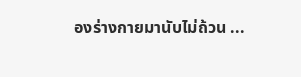องร่างกายมานับไม่ถ้วน ...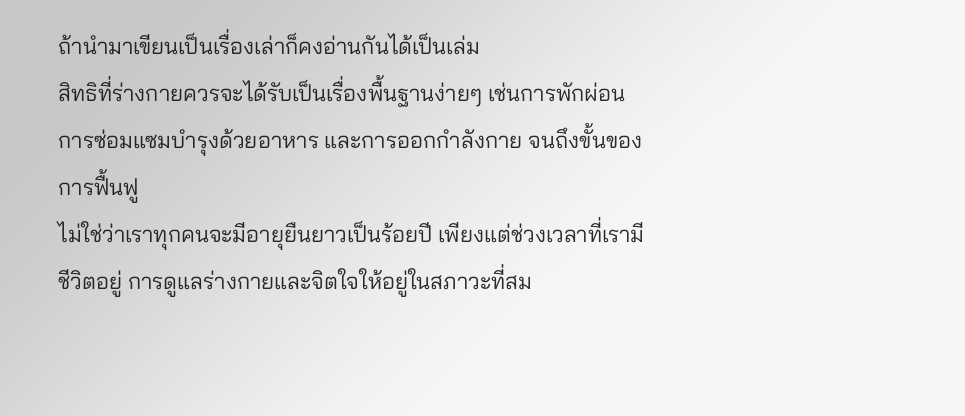ถ้านำมาเขียนเป็นเรื่องเล่าก็คงอ่านกันได้เป็นเล่ม
สิทธิที่ร่างกายควรจะได้รับเป็นเรื่องพื้นฐานง่ายๆ เช่นการพักผ่อน การซ่อมแซมบำรุงด้วยอาหาร และการออกกำลังกาย จนถึงขั้นของการฟื้นฟู
ไม่ใช่ว่าเราทุกคนจะมีอายุยืนยาวเป็นร้อยปี เพียงแต่ช่วงเวลาที่เรามีชีวิตอยู่ การดูแลร่างกายและจิตใจให้อยู่ในสภาวะที่สม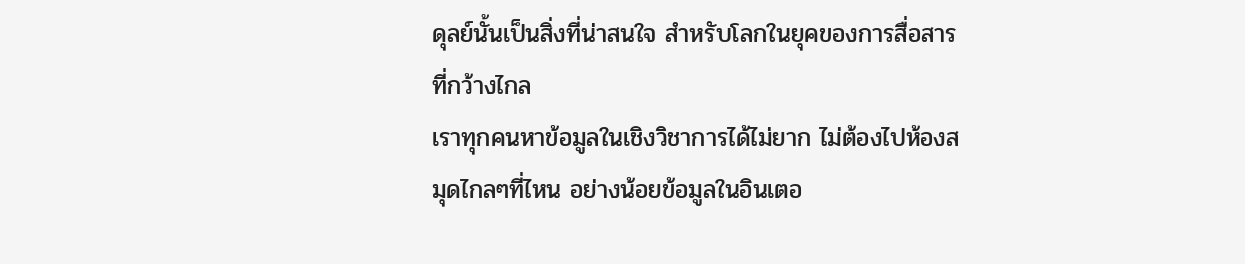ดุลย์นั้นเป็นสิ่งที่น่าสนใจ สำหรับโลกในยุคของการสื่อสารที่กว้างไกล
เราทุกคนหาข้อมูลในเชิงวิชาการได้ไม่ยาก ไม่ต้องไปห้องสมุดไกลๆที่ไหน อย่างน้อยข้อมูลในอินเตอ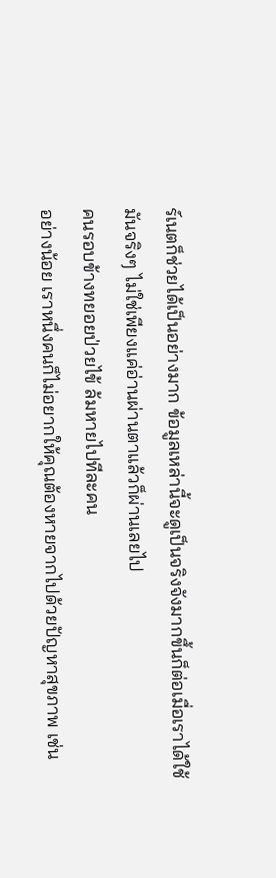ร์เนตก็ช่วยได้เป็นอย่างมาก ข้อมูลเหล่านี้จะดูเป็นจริงจังมากขึ้นก็ต่อเมื่อเราได้ใช้มันจริงๆ ไม่ใช่เพียงแค่อ่านผ่านตาแล้วก็ผ่านเลยไป
คนรอบข้างทยอยป่วยไข้ ล้มหายไปทีละคน
อย่างน้อย เราหนึ่งคนก็ไม่อยากให้คุณต้องหายจากไปด้วยปัญหาสุขภาพ เช่น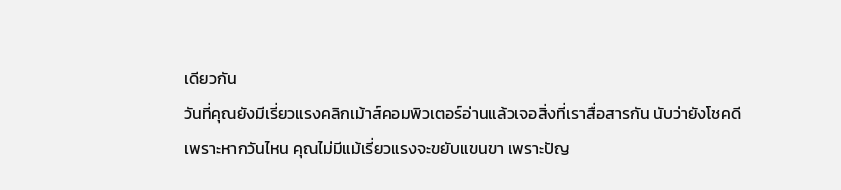เดียวกัน
วันที่คุณยังมีเรี่ยวแรงคลิกเม้าส์คอมพิวเตอร์อ่านแล้วเจอสิ่งที่เราสื่อสารกัน นับว่ายังโชคดี
เพราะหากวันไหน คุณไม่มีแม้เรี่ยวแรงจะขยับแขนขา เพราะปัญ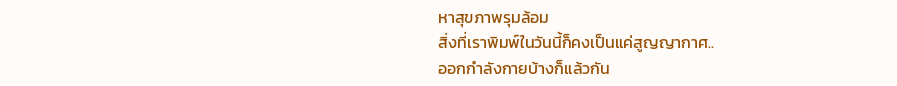หาสุขภาพรุมล้อม
สิ่งที่เราพิมพ์ในวันนี้ก็คงเป็นแค่สูญญากาศ..
ออกกำลังกายบ้างก็แล้วกัน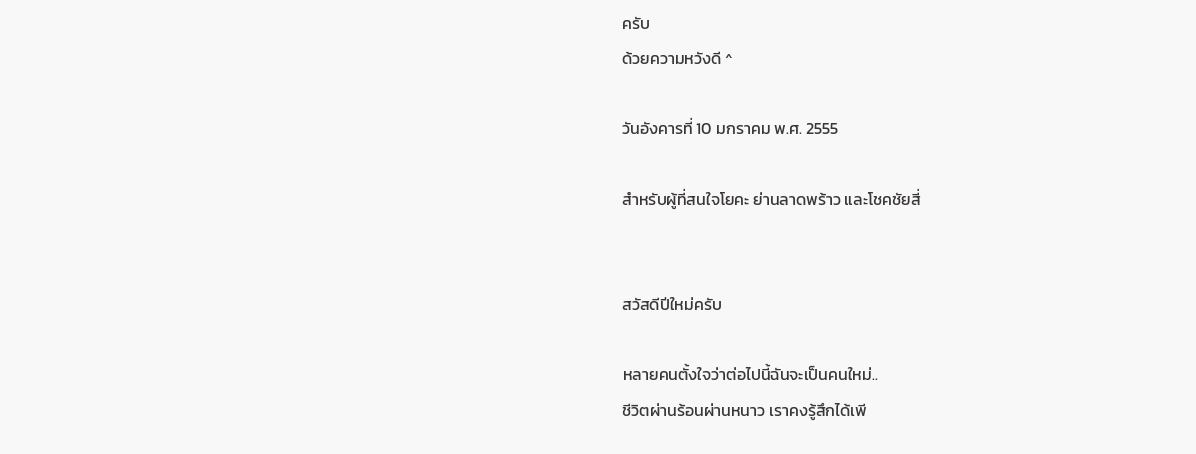ครับ
ด้วยความหวังดี ^

วันอังคารที่ 10 มกราคม พ.ศ. 2555

สำหรับผู้ที่สนใจโยคะ ย่านลาดพร้าว และโชคชัยสี่


สวัสดีปีใหม่ครับ

หลายคนตั้งใจว่าต่อไปนี้ฉันจะเป็นคนใหม่..
ชีวิตผ่านร้อนผ่านหนาว เราคงรู้สึกได้เพี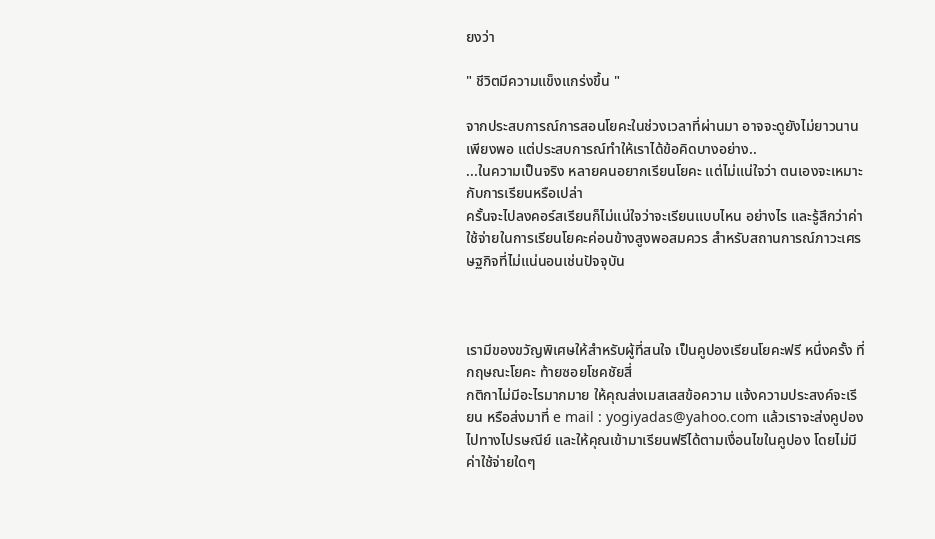ยงว่า

" ชีวิตมีความแข็งแกร่งขึ้น "

จากประสบการณ์การสอนโยคะในช่วงเวลาที่ผ่านมา อาจจะดูยังไม่ยาวนานเพียงพอ แต่ประสบการณ์ทำให้เราได้ข้อคิดบางอย่าง..
...ในความเป็นจริง หลายคนอยากเรียนโยคะ แต่ไม่แน่ใจว่า ตนเองจะเหมาะกับการเรียนหรือเปล่า
ครั้นจะไปลงคอร์สเรียนก็ไม่แน่ใจว่าจะเรียนแบบไหน อย่างไร และรู้สึกว่าค่าใช้จ่ายในการเรียนโยคะค่อนข้างสูงพอสมควร สำหรับสถานการณ์ภาวะเศรษฐกิจที่ไม่แน่นอนเช่นปัจจุบัน



เรามีของขวัญพิเศษให้สำหรับผู้ที่สนใจ เป็นคูปองเรียนโยคะฟรี หนึ่งครั้ง ที่กฤษณะโยคะ ท้ายซอยโชคชัยสี่
กติกาไม่มีอะไรมากมาย ให้คุณส่งเมสเสสข้อความ แจ้งความประสงค์จะเรียน หรือส่งมาที่ e mail : yogiyadas@yahoo.com แล้วเราจะส่งคูปองไปทางไปรษณีย์ และให้คุณเข้ามาเรียนฟรีได้ตามเงื่อนไขในคูปอง โดยไม่มีค่าใช้จ่ายใดๆ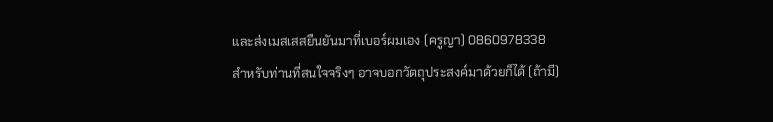และส่งเมสเสสยืนยันมาที่เบอร์ผมเอง (ครูญา) 0860978338
สำหรับท่านที่สนใจจริงๆ อาจบอกวัตถุประสงค์มาด้วยก็ได้ (ถ้ามี)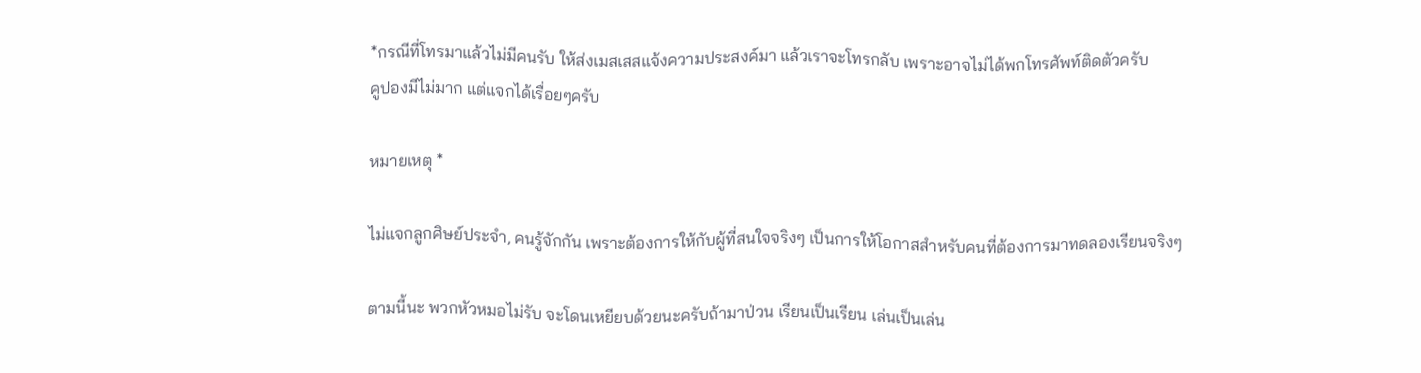*กรณีที่โทรมาแล้วไม่มีคนรับ ให้ส่งเมสเสสแจ้งความประสงค์มา แล้วเราจะโทรกลับ เพราะอาจไม่ได้พกโทรศัพท์ติดตัวครับ
คูปองมีไม่มาก แต่แจกได้เรื่อยๆครับ

หมายเหตุ *

ไม่แจกลูกศิษย์ประจำ, คนรู้จักกัน เพราะต้องการให้กับผู้ที่สนใจจริงๆ เป็นการให้โอกาสสำหรับคนที่ต้องการมาทดลองเรียนจริงๆ

ตามนี้นะ พวกหัวหมอไม่รับ จะโดนเหยียบด้วยนะครับถ้ามาป่วน เรียนเป็นเรียน เล่นเป็นเล่น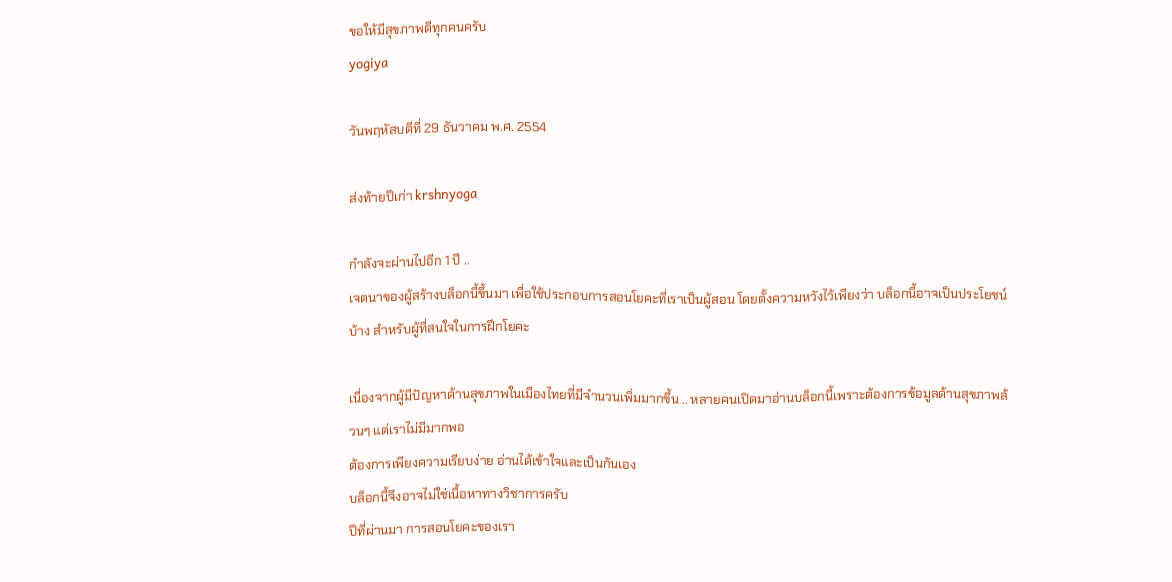ขอให้มีสุขภาพดีทุกคนครับ
yogiya

วันพฤหัสบดีที่ 29 ธันวาคม พ.ศ. 2554

ส่งท้ายปีเก่า krshnyoga

กำลังจะผ่านไปอีก 1 ปี ..
เจตนาของผู้สร้างบล็อกนี้ขึ้นมา เพื่อใช้ประกอบการสอนโยคะที่เราเป็นผู้สอน โดยตั้งความหวังไว้เพียงว่า บล็อกนี้อาจเป็นประโยชน์บ้าง สำหรับผู้ที่สนใจในการฝึกโยคะ

เนื่องจากผู้มีปัญหาด้านสุขภาพในเมืองไทยที่มีจำนวนเพิ่มมากขึ้น .. หลายคนเปิดมาอ่านบล็อกนี้เพราะต้องการข้อมูลด้านสุขภาพล้วนๆ แต่เราไม่มีมากพอ
ต้องการเพียงความเรียบง่าย อ่านได้เข้าใจและเป็นกันเอง
บล็อกนี้จึงอาจไม่ใช่เนื้อหาทางวิชาการครับ
ปีที่ผ่านมา การสอนโยคะของเรา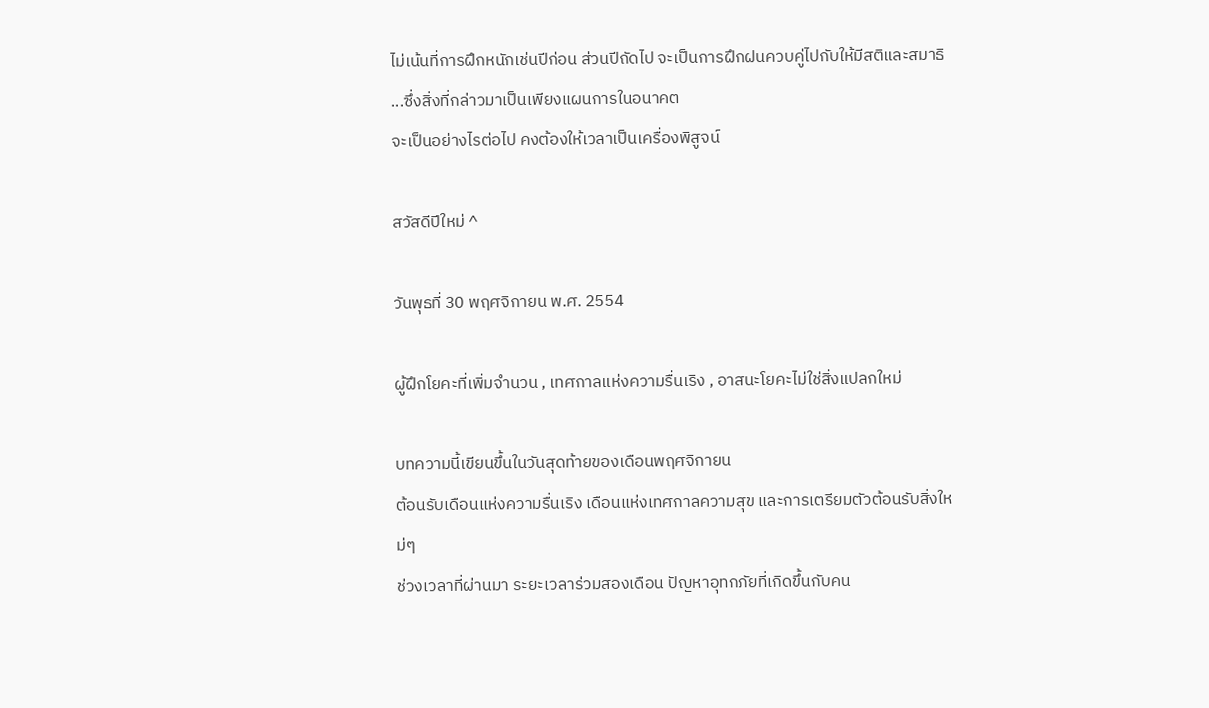ไม่เน้นที่การฝึกหนักเช่นปีก่อน ส่วนปีถัดไป จะเป็นการฝึกฝนควบคู่ไปกับให้มีสติและสมาธิ
...ซึ่งสิ่งที่กล่าวมาเป็นเพียงแผนการในอนาคต
จะเป็นอย่างไรต่อไป คงต้องให้เวลาเป็นเครื่องพิสูจน์

สวัสดีปีใหม่ ^

วันพุธที่ 30 พฤศจิกายน พ.ศ. 2554

ผู้ฝึกโยคะที่เพิ่มจำนวน , เทศกาลแห่งความรื่นเริง , อาสนะโยคะไม่ใช่สิ่งแปลกใหม่

บทความนี้เขียนขึ้นในวันสุดท้ายของเดือนพฤศจิกายน
ต้อนรับเดือนแห่งความรื่นเริง เดือนแห่งเทศกาลความสุข และการเตรียมตัวต้อนรับสิ่งใหม่ๆ
ช่วงเวลาที่ผ่านมา ระยะเวลาร่วมสองเดือน ปัญหาอุทกภัยที่เกิดขึ้นกับคน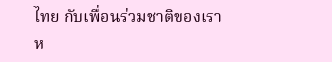ไทย กับเพื่อนร่วมชาติของเรา ห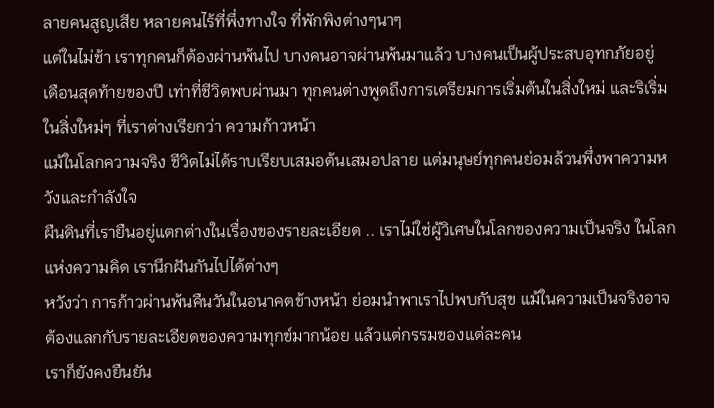ลายคนสูญเสีย หลายคนไร้ที่พึ่งทางใจ ที่พักพิงต่างๆนาๆ
แต่ในไม่ช้า เราทุกคนก็ต้องผ่านพ้นไป บางคนอาจผ่านพ้นมาแล้ว บางคนเป็นผู้ประสบอุทกภัยอยู่
เดือนสุดท้ายของปี เท่าที่ชีวิตพบผ่านมา ทุกคนต่างพูดถึงการเตรียมการเริ่มต้นในสิ่งใหม่ และริเริ่มในสิ่งใหม่ๆ ที่เราต่างเรียกว่า ความก้าวหน้า
แม้ในโลกความจริง ชีวิตไม่ได้ราบเรียบเสมอต้นเสมอปลาย แต่มนุษย์ทุกคนย่อมล้วนพึ่งพาความหวังและกำลังใจ
ผืนดินที่เรายืนอยู่แตกต่างในเรื่องของรายละเอียด .. เราไม่ใช่ผู้วิเศษในโลกของความเป็นจริง ในโลกแห่งความคิด เรานึกฝันกันไปได้ต่างๆ
หวังว่า การก้าวผ่านพ้นคืนวันในอนาคตข้างหน้า ย่อมนำพาเราไปพบกับสุข แม้ในความเป็นจริงอาจต้องแลกกับรายละเอียดของความทุกข์มากน้อย แล้วแต่กรรมของแต่ละคน
เราก็ยังคงยืนยัน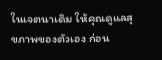ในเจตนาเดิม ให้คุณดูแลสุขภาพของตัวเอง ก่อน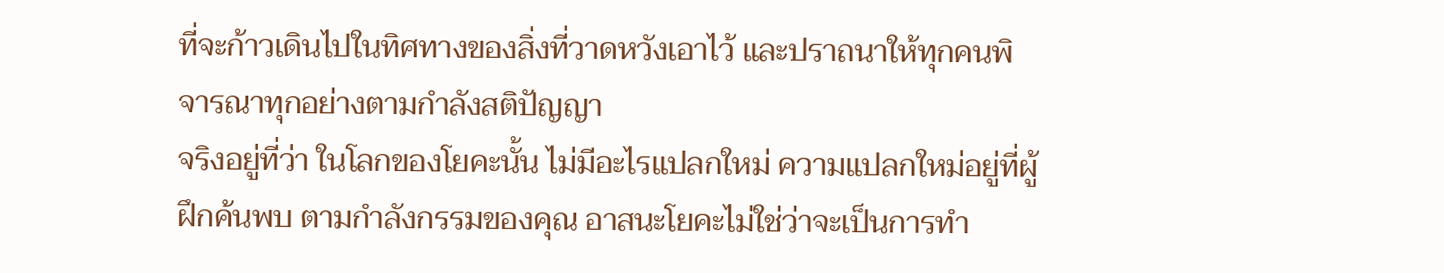ที่จะก้าวเดินไปในทิศทางของสิ่งที่วาดหวังเอาไว้ และปราถนาให้ทุกคนพิจารณาทุกอย่างตามกำลังสติปัญญา
จริงอยู่ที่ว่า ในโลกของโยคะนั้น ไม่มีอะไรแปลกใหม่ ความแปลกใหม่อยู่ที่ผู้ฝึกค้นพบ ตามกำลังกรรมของคุณ อาสนะโยคะไม่ใช่ว่าจะเป็นการทำ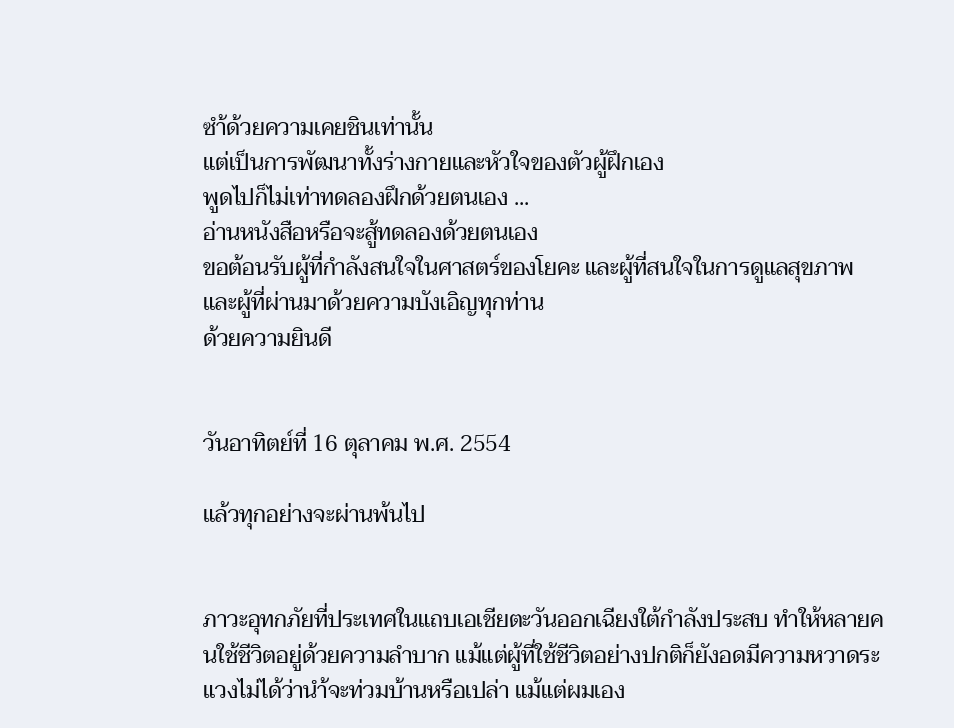ซำ้ด้วยความเคยชินเท่านั้น
แต่เป็นการพัฒนาทั้งร่างกายและหัวใจของตัวผู้ฝึกเอง
พูดไปก็ไม่เท่าทดลองฝึกด้วยตนเอง ...
อ่านหนังสือหรือจะสู้ทดลองด้วยตนเอง
ขอต้อนรับผู้ที่กำลังสนใจในศาสตร์ของโยคะ และผู้ที่สนใจในการดูแลสุขภาพ และผู้ที่ผ่านมาด้วยความบังเอิญทุกท่าน
ด้วยความยินดี


วันอาทิตย์ที่ 16 ตุลาคม พ.ศ. 2554

แล้วทุกอย่างจะผ่านพ้นไป


ภาวะอุทกภัยที่ประเทศในแถบเอเชียตะวันออกเฉียงใต้กำลังประสบ ทำให้หลายคนใช้ชีวิตอยู่ด้วยความลำบาก แม้แต่ผู้ที่ใช้ชีวิตอย่างปกติก็ยังอดมีความหวาดระแวงไม่ได้ว่านำ้จะท่วมบ้านหรือเปล่า แม้แต่ผมเอง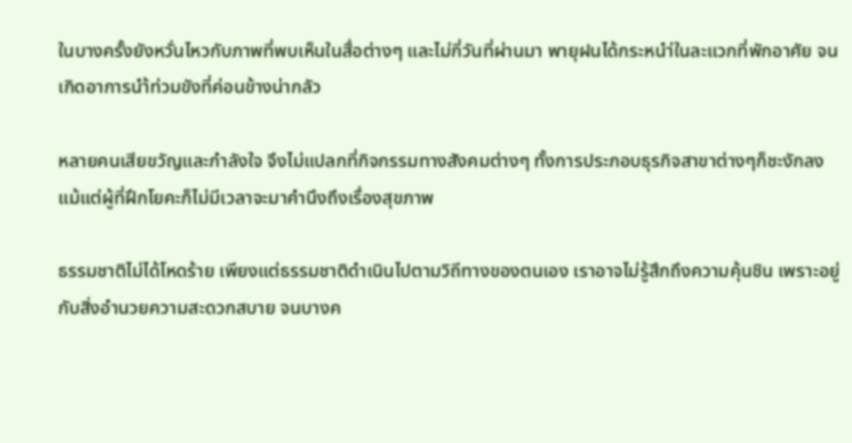ในบางครั้งยังหวั่นไหวกับภาพที่พบเห็นในสื่อต่างๆ และไม่กี่วันที่ผ่านมา พายุฝนได้กระหนำ่ในละแวกที่พักอาศัย จนเกิดอาการนำ้ท่วมขังที่ค่อนข้างน่ากลัว

หลายคนเสียขวัญและกำลังใจ จึงไม่แปลกที่กิจกรรมทางสังคมต่างๆ ทั้งการประกอบธุรกิจสาขาต่างๆก็ชะงักลง แม้แต่ผู้ที่ฝึกโยคะก็ไม่มีเวลาจะมาคำนึงถึงเรื่องสุขภาพ

ธรรมชาติไม่ได้โหดร้าย เพียงแต่ธรรมชาติดำเนินไปตามวิถีทางของตนเอง เราอาจไม่รู้สึกถึงความคุ้นชิน เพราะอยู่กับสิ่งอำนวยความสะดวกสบาย จนบางค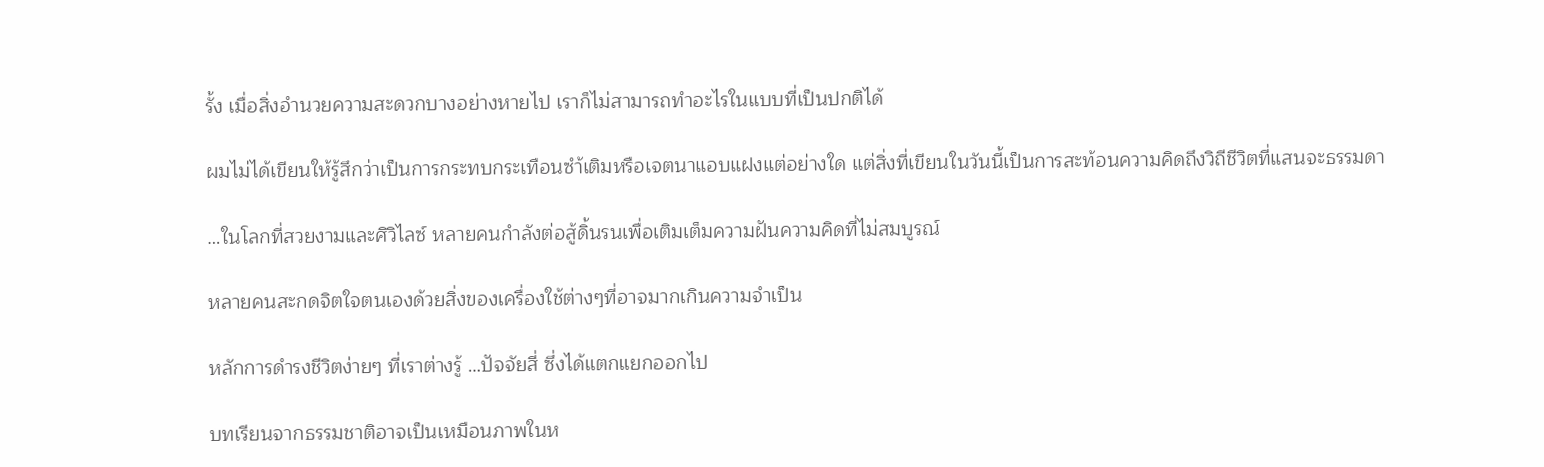รั้ง เมื่อสิ่งอำนวยความสะดวกบางอย่างหายไป เราก็ไม่สามารถทำอะไรในแบบที่เป็นปกติได้

ผมไม่ได้เขียนให้รู้สึกว่าเป็นการกระทบกระเทือนซำ้เติมหรือเจตนาแอบแฝงแต่อย่างใด แต่สิ่งที่เขียนในวันนี้เป็นการสะท้อนความคิดถึงวิถีชีวิตที่แสนจะธรรมดา

…ในโลกที่สวยงามและศิวิไลซ์ หลายคนกำลังต่อสู้ดิ้นรนเพื่อเติมเต็มความฝันความคิดที่ไม่สมบูรณ์

หลายคนสะกดจิตใจตนเองด้วยสิ่งของเครื่องใช้ต่างๆที่อาจมากเกินความจำเป็น

หลักการดำรงชีวิตง่ายๆ ที่เราต่างรู้ …ปัจจัยสี่ ซึ่งได้แตกแยกออกไป

บทเรียนจากธรรมชาติอาจเป็นเหมือนภาพในห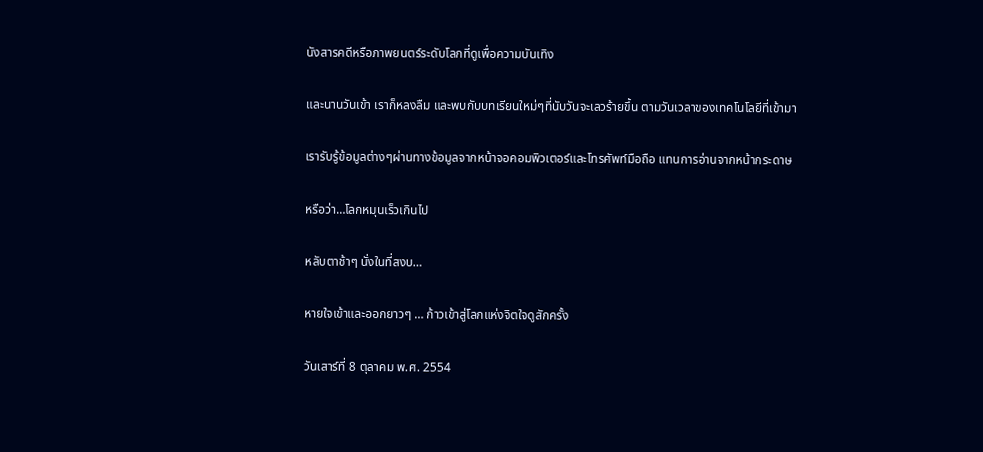นังสารคดีหรือภาพยนตร์ระดับโลกที่ดูเพื่อความบันเทิง

และนานวันเข้า เราก็หลงลืม และพบกับบทเรียนใหม่ๆที่นับวันจะเลวร้ายขึ้น ตามวันเวลาของเทคโนโลยีที่เข้ามา

เรารับรู้ข้อมูลต่างๆผ่านทางข้อมูลจากหน้าจอคอมพิวเตอร์และโทรศัพท์มือถือ แทนการอ่านจากหน้ากระดาษ

หรือว่า…โลกหมุนเร็วเกินไป

หลับตาช้าๆ นั่งในที่สงบ…

หายใจเข้าและออกยาวๆ … ก้าวเข้าสู่โลกแห่งจิตใจดูสักครั้ง

วันเสาร์ที่ 8 ตุลาคม พ.ศ. 2554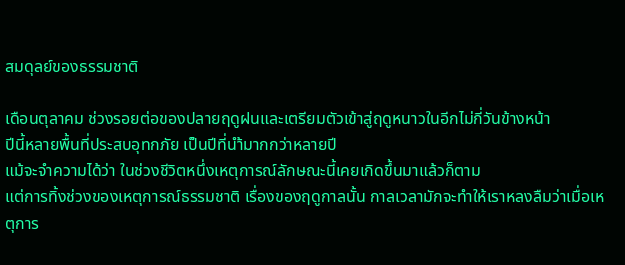สมดุลย์ของธรรมชาติ

เดือนตุลาคม ช่วงรอยต่อของปลายฤดูฝนและเตรียมตัวเข้าสู่ฤดูหนาวในอีกไม่กี่วันข้างหน้า
ปีนี้หลายพื้นที่ประสบอุทกภัย เป็นปีที่นำ้มากกว่าหลายปี
แม้จะจำความได้ว่า ในช่วงชีวิตหนึ่งเหตุการณ์ลักษณะนี้เคยเกิดขึ้นมาแล้วก็ตาม
แต่การทิ้งช่วงของเหตุการณ์ธรรมชาติ เรื่องของฤดูกาลนั้น กาลเวลามักจะทำให้เราหลงลืมว่าเมื่อเหตุการ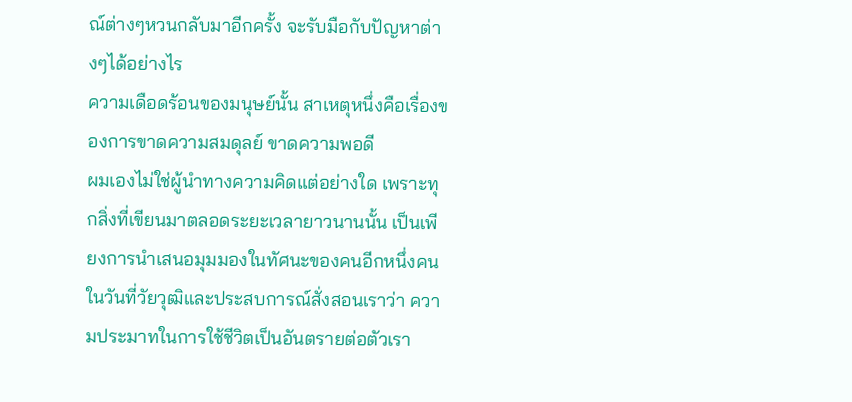ณ์ต่างๆหวนกลับมาอีกครั้ง จะรับมือกับปัญหาต่างๆได้อย่างไร
ความเดือดร้อนของมนุษย์นั้น สาเหตุหนึ่งคือเรื่องของการขาดความสมดุลย์ ขาดความพอดี
ผมเองไม่ใช่ผู้นำทางความคิดแต่อย่างใด เพราะทุกสิ่งที่เขียนมาตลอดระยะเวลายาวนานนั้น เป็นเพียงการนำเสนอมุมมองในทัศนะของคนอีกหนึ่งคน
ในวันที่วัยวุฒิและประสบการณ์สั่งสอนเราว่า ความประมาทในการใช้ชีวิตเป็นอันตรายต่อตัวเรา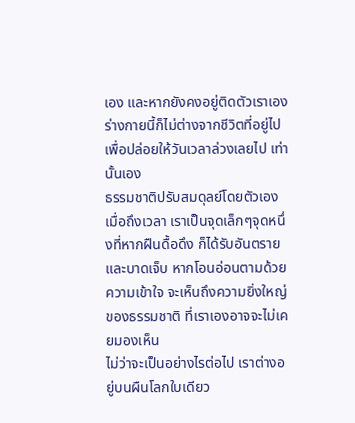เอง และหากยังคงอยู่ติดตัวเราเอง ร่างกายนี้ก็ไม่ต่างจากชีวิตที่อยู่ไปเพื่อปล่อยให้วันเวลาล่วงเลยไป เท่านั้นเอง
ธรรมชาติปรับสมดุลย์โดยตัวเองเมื่อถึงเวลา เราเป็นจุดเล็กๆจุดหนึ่งที่หากฝืนดื้อดึง ก็ได้รับอันตรายและบาดเจ็บ หากโอนอ่อนตามด้วยความเข้าใจ จะเห็นถึงความยิ่งใหญ่ของธรรมชาติ ที่เราเองอาจจะไม่เคยมองเห็น
ไม่ว่าจะเป็นอย่างไรต่อไป เราต่างอยู่บนผืนโลกใบเดียว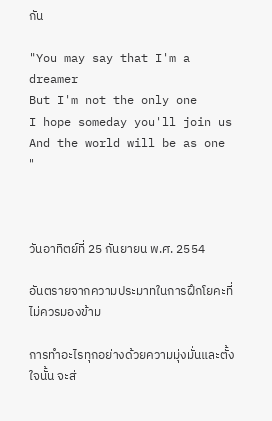กัน

"You may say that I'm a dreamer
But I'm not the only one
I hope someday you'll join us
And the world will be as one "



วันอาทิตย์ที่ 25 กันยายน พ.ศ. 2554

อันตรายจากความประมาทในการฝึกโยคะที่ไม่ควรมองข้าม

การทำอะไรทุกอย่างด้วยความมุ่งมั่นและตั้งใจนั้น จะส่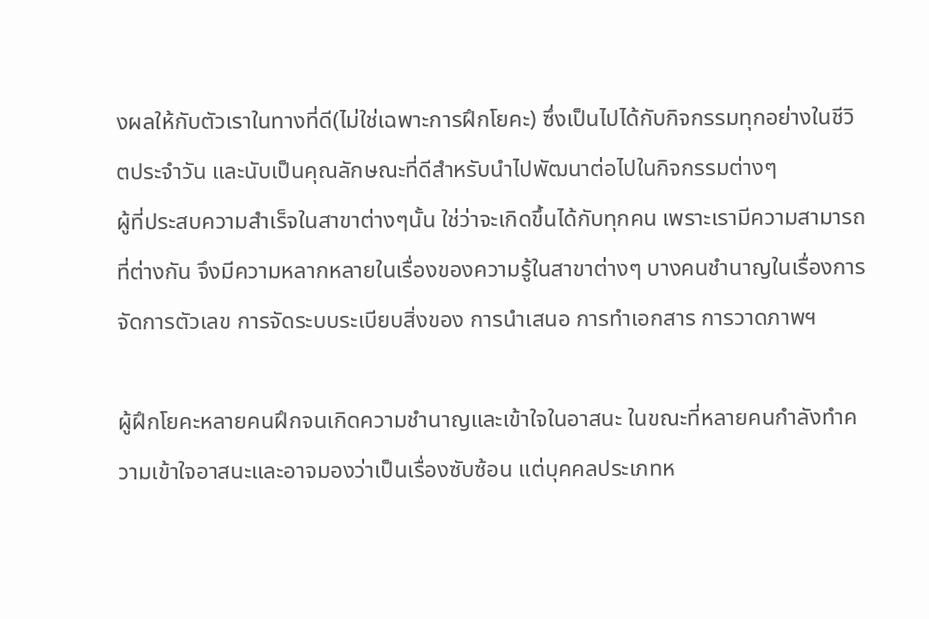งผลให้กับตัวเราในทางที่ดี(ไม่ใช่เฉพาะการฝึกโยคะ) ซึ่งเป็นไปได้กับกิจกรรมทุกอย่างในชีวิตประจำวัน และนับเป็นคุณลักษณะที่ดีสำหรับนำไปพัฒนาต่อไปในกิจกรรมต่างๆ
ผู้ที่ประสบความสำเร็จในสาขาต่างๆนั้น ใช่ว่าจะเกิดขึ้นได้กับทุกคน เพราะเรามีความสามารถที่ต่างกัน จึงมีความหลากหลายในเรื่องของความรู้ในสาขาต่างๆ บางคนชำนาญในเรื่องการจัดการตัวเลข การจัดระบบระเบียบสิ่งของ การนำเสนอ การทำเอกสาร การวาดภาพฯ

ผู้ฝึกโยคะหลายคนฝึกจนเกิดความชำนาญและเข้าใจในอาสนะ ในขณะที่หลายคนกำลังทำความเข้าใจอาสนะและอาจมองว่าเป็นเรื่องซับซ้อน แต่บุคคลประเภทห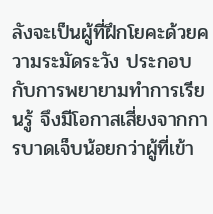ลังจะเป็นผู้ที่ฝึกโยคะด้วยความระมัดระวัง ประกอบกับการพยายามทำการเรียนรู้ จึงมีโอกาสเสี่ยงจากการบาดเจ็บน้อยกว่าผู้ที่เข้า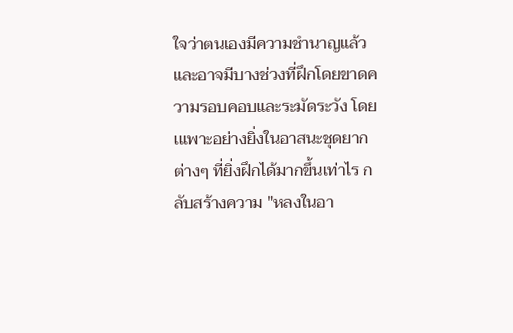ใจว่าตนเองมีความชำนาญแล้ว และอาจมีบางช่วงที่ฝึกโดยขาดความรอบคอบและระมัดระวัง โดยเแพาะอย่างยิ่งในอาสนะชุดยากต่างๆ ที่ยิ่งฝึกได้มากขึ้นเท่าไร กลับสร้างความ "หลงในอา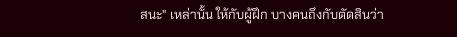สนะ" เหล่านั้น ให้กับผู้ฝึก บางคนถึงกับตัดสินว่า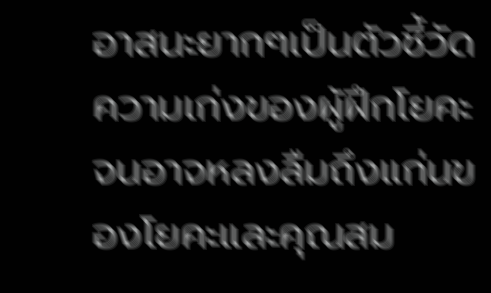อาสนะยากๆเป็นตัวชี้วัดความเก่งของผู้ฝึกโยคะ จนอาจหลงลืมถึงแก่นของโยคะและคุณสม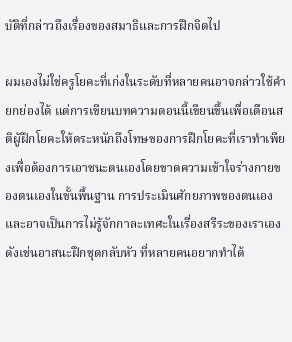บัติที่กล่าวถึงเรื่องของสมาธิและการฝึกจิตไป

ผมเองไม่ใช่ครูโยคะที่เก่งในระดับที่หลายคนอาจกล่าวใช้คำยกย่องได้ แต่การเขียนบทความตอนนี้เขียนขึ้นเพื่อเตือนสติผู้ฝึกโยคะให้ตระหนักถึงโทษของการฝึกโยคะที่เราทำเพียงเพื่อต้องการเอาชนะตนเองโดยขาดความเข้าใจร่างกายของตนเองในขั้นพื้นฐาน การประเมินศักยภาพของตนเองและอาจเป็นการไม่รู้จักกาละเทศะในเรื่องสรีระของเราเอง
ดังเช่นอาสนะฝึกชุดกลับหัว ที่หลายคนอยากทำได้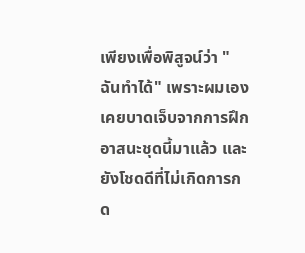เพียงเพื่อพิสูจน์ว่า "ฉันทำได้" เพราะผมเองเคยบาดเจ็บจากการฝึกอาสนะชุดนี้มาแล้ว และยังโชดดีที่ไม่เกิดการกด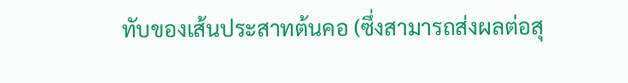ทับของเส้นประสาทต้นคอ (ซึ่งสามารถส่งผลต่อสุ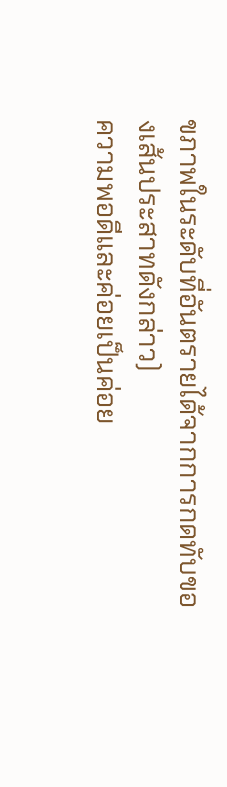ขภาพในระดับที่อันตรายได้จากการกดทับของเส้นประสาทดังกล่าว)
ความพอดีและค่อยเป็นค่อย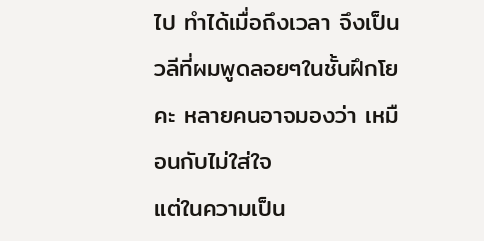ไป ทำได้เมื่อถึงเวลา จึงเป็นวลีที่ผมพูดลอยๆในชั้นฝึกโยคะ หลายคนอาจมองว่า เหมือนกับไม่ใส่ใจ
แต่ในความเป็น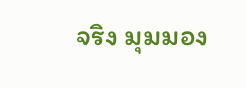จริง มุมมอง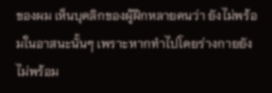ของผม เห็นบุคลิกของผู้ฝึกหลายคนว่า ยังไม่พร้อมในอาสนะนั้นๆ เพราะหากทำไปโดยร่างกายยังไม่พร้อม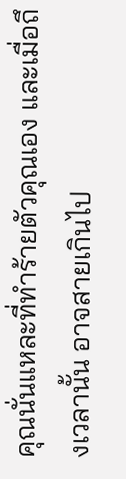คุณนั่นแหละที่ทำร้ายตัวคุณเอง และเมื่อถึงเวลานั้น อาจสายเกินไป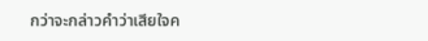กว่าจะกล่าวคำว่าเสียใจค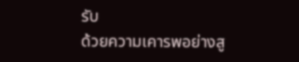รับ
ด้วยความเคารพอย่างสู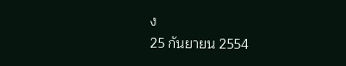ง
25 กันยายน 2554